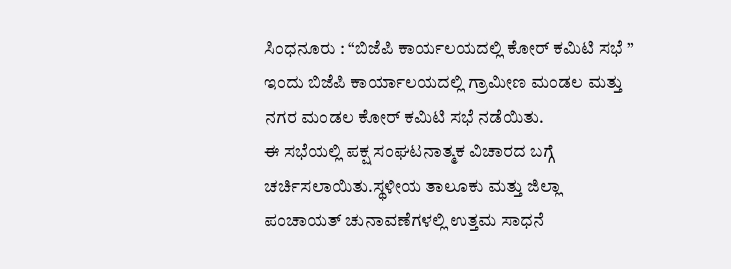ಸಿಂಧನೂರು : “ಬಿಜೆಪಿ ಕಾರ್ಯಲಯದಲ್ಲಿ ಕೋರ್ ಕಮಿಟಿ ಸಭೆ ”
ಇಂದು ಬಿಜೆಪಿ ಕಾರ್ಯಾಲಯದಲ್ಲಿ ಗ್ರಾಮೀಣ ಮಂಡಲ ಮತ್ತು ನಗರ ಮಂಡಲ ಕೋರ್ ಕಮಿಟಿ ಸಭೆ ನಡೆಯಿತು.
ಈ ಸಭೆಯಲ್ಲಿ ಪಕ್ಷ ಸಂಘಟನಾತ್ಮಕ ವಿಚಾರದ ಬಗ್ಗೆ ಚರ್ಚಿಸಲಾಯಿತು.ಸ್ಥಳೀಯ ತಾಲೂಕು ಮತ್ತು ಜಿಲ್ಲಾ ಪಂಚಾಯತ್ ಚುನಾವಣೆಗಳಲ್ಲಿ ಉತ್ತಮ ಸಾಧನೆ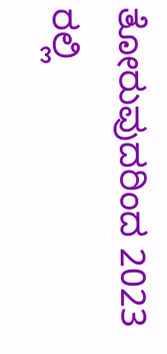ತೋರುವುದರಿಂದ 2023 ರಲ್ಲಿ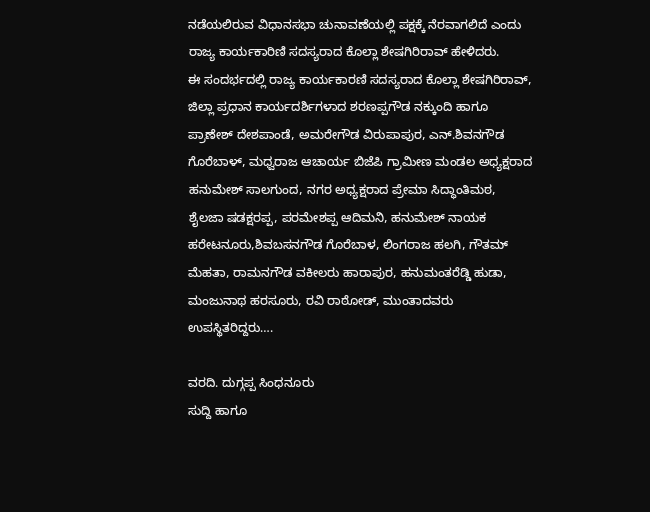ನಡೆಯಲಿರುವ ವಿಧಾನಸಭಾ ಚುನಾವಣೆಯಲ್ಲಿ ಪಕ್ಷಕ್ಕೆ ನೆರವಾಗಲಿದೆ ಎಂದು ರಾಜ್ಯ ಕಾರ್ಯಕಾರಿಣಿ ಸದಸ್ಯರಾದ ಕೊಲ್ಲಾ ಶೇಷಗಿರಿರಾವ್ ಹೇಳಿದರು.
ಈ ಸಂದರ್ಭದಲ್ಲಿ ರಾಜ್ಯ ಕಾರ್ಯಕಾರಣಿ ಸದಸ್ಯರಾದ ಕೊಲ್ಲಾ ಶೇಷಗಿರಿರಾವ್, ಜಿಲ್ಲಾ ಪ್ರಧಾನ ಕಾರ್ಯದರ್ಶಿಗಳಾದ ಶರಣಪ್ಪಗೌಡ ನಕ್ಕುಂದಿ ಹಾಗೂ ಪ್ರಾಣೇಶ್ ದೇಶಪಾಂಡೆ, ಅಮರೇಗೌಡ ವಿರುಪಾಪುರ, ಎನ್.ಶಿವನಗೌಡ ಗೊರೆಬಾಳ್, ಮಧ್ವರಾಜ ಆಚಾರ್ಯ ಬಿಜೆಪಿ ಗ್ರಾಮೀಣ ಮಂಡಲ ಅಧ್ಯಕ್ಷರಾದ ಹನುಮೇಶ್ ಸಾಲಗುಂದ, ನಗರ ಅಧ್ಯಕ್ಷರಾದ ಪ್ರೇಮಾ ಸಿದ್ಧಾಂತಿಮಠ, ಶೈಲಜಾ ಷಡಕ್ಷರಪ್ಪ, ಪರಮೇಶಪ್ಪ ಆದಿಮನಿ, ಹನುಮೇಶ್ ನಾಯಕ ಹರೇಟನೂರು,ಶಿವಬಸನಗೌಡ ಗೊರೆಬಾಳ, ಲಿಂಗರಾಜ ಹಲಗಿ, ಗೌತಮ್ ಮೆಹತಾ, ರಾಮನಗೌಡ ವಕೀಲರು ಹಾರಾಪುರ, ಹನುಮಂತರೆಡ್ಡಿ ಹುಡಾ, ಮಂಜುನಾಥ ಹರಸೂರು, ರವಿ ರಾಠೋಡ್, ಮುಂತಾದವರು ಉಪಸ್ಥಿತರಿದ್ದರು….

ವರದಿ. ದುಗ್ಗಪ್ಪ ಸಿಂಧನೂರು
ಸುದ್ದಿ ಹಾಗೂ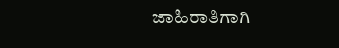ಜಾಹಿರಾತಿಗಾಗಿ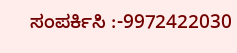ಸಂಪರ್ಕಿಸಿ :-9972422030